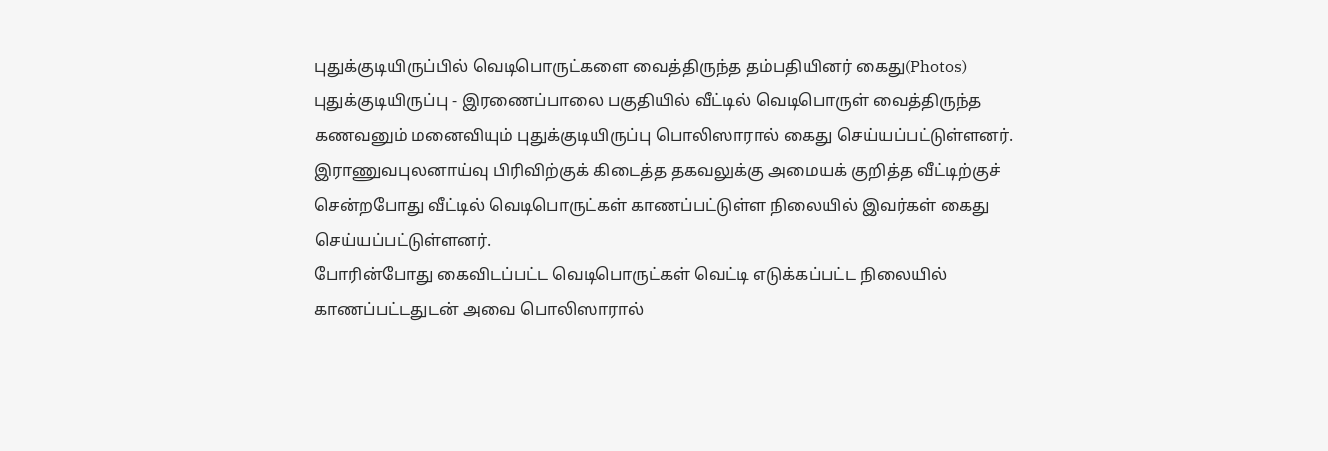புதுக்குடியிருப்பில் வெடிபொருட்களை வைத்திருந்த தம்பதியினர் கைது(Photos)
புதுக்குடியிருப்பு - இரணைப்பாலை பகுதியில் வீட்டில் வெடிபொருள் வைத்திருந்த கணவனும் மனைவியும் புதுக்குடியிருப்பு பொலிஸாரால் கைது செய்யப்பட்டுள்ளனர்.
இராணுவபுலனாய்வு பிரிவிற்குக் கிடைத்த தகவலுக்கு அமையக் குறித்த வீட்டிற்குச் சென்றபோது வீட்டில் வெடிபொருட்கள் காணப்பட்டுள்ள நிலையில் இவர்கள் கைது செய்யப்பட்டுள்ளனர்.
போரின்போது கைவிடப்பட்ட வெடிபொருட்கள் வெட்டி எடுக்கப்பட்ட நிலையில் காணப்பட்டதுடன் அவை பொலிஸாரால்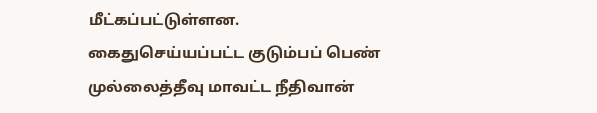மீட்கப்பட்டுள்ளன.
கைதுசெய்யப்பட்ட குடும்பப் பெண் முல்லைத்தீவு மாவட்ட நீதிவான்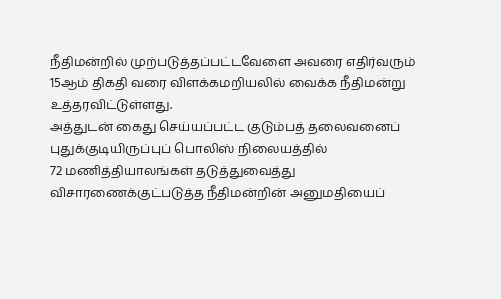நீதிமன்றில் முற்படுத்தப்பட்டவேளை அவரை எதிர்வரும் 15ஆம் திகதி வரை விளக்கமறியலில் வைக்க நீதிமன்று உத்தரவிட்டுள்ளது.
அத்துடன் கைது செய்யப்பட்ட குடும்பத் தலைவனைப் புதுக்குடியிருப்புப் பொலிஸ் நிலையத்தில்
72 மணித்தியாலங்கள் தடுத்துவைத்து விசாரணைக்குட்படுத்த நீதிமன்றின் அனுமதியைப்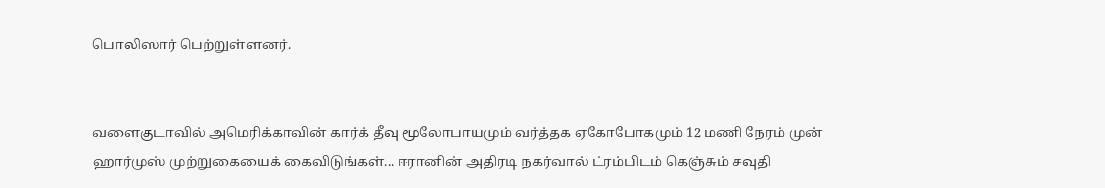பொலிஸார் பெற்றுள்ளனர்.


வளைகுடாவில் அமெரிக்காவின் கார்க் தீவு மூலோபாயமும் வர்த்தக ஏகோபோகமும் 12 மணி நேரம் முன்
ஹார்முஸ் முற்றுகையைக் கைவிடுங்கள்... ஈரானின் அதிரடி நகர்வால் ட்ரம்பிடம் கெஞ்சும் சவுதி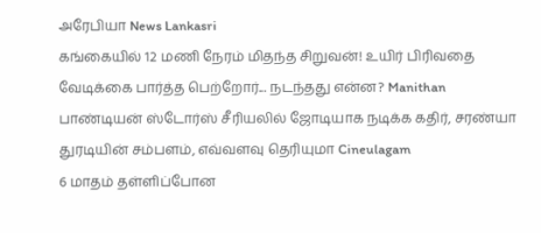அரேபியா News Lankasri
கங்கையில் 12 மணி நேரம் மிதந்த சிறுவன்! உயிர் பிரிவதை வேடிக்கை பார்த்த பெற்றோர்... நடந்தது என்ன? Manithan
பாண்டியன் ஸ்டோர்ஸ் சீரியலில் ஜோடியாக நடிக்க கதிர், சரண்யா துரடியின் சம்பளம், எவ்வளவு தெரியுமா Cineulagam
6 மாதம் தள்ளிப்போன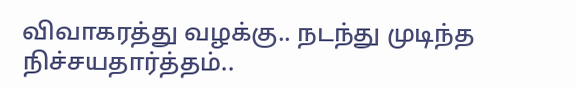விவாகரத்து வழக்கு.. நடந்து முடிந்த நிச்சயதார்த்தம்..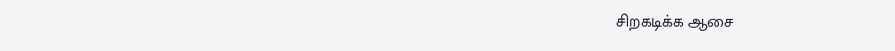சிறகடிக்க ஆசை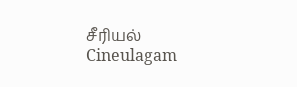சீரியல் Cineulagam